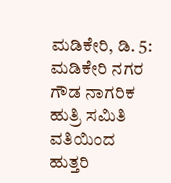ಮಡಿಕೇರಿ, ಡಿ. 5: ಮಡಿಕೇರಿ ನಗರ ಗೌಡ ನಾಗರಿಕ ಹುತ್ರಿ ಸಮಿತಿ ವತಿಯಿಂದ ಹುತ್ತರಿ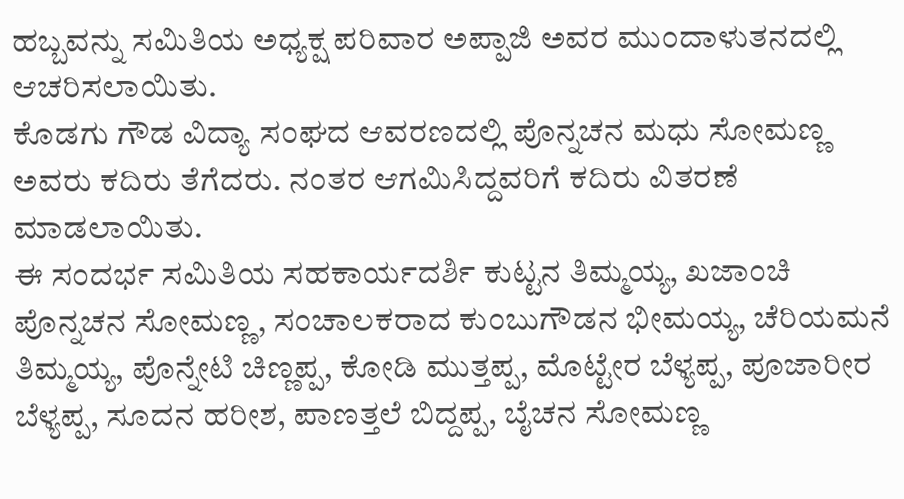ಹಬ್ಬವನ್ನು ಸಮಿತಿಯ ಅಧ್ಯಕ್ಷ ಪರಿವಾರ ಅಪ್ಪಾಜಿ ಅವರ ಮುಂದಾಳುತನದಲ್ಲಿ ಆಚರಿಸಲಾಯಿತು.
ಕೊಡಗು ಗೌಡ ವಿದ್ಯಾ ಸಂಘದ ಆವರಣದಲ್ಲಿ ಪೊನ್ನಚನ ಮಧು ಸೋಮಣ್ಣ ಅವರು ಕದಿರು ತೆಗೆದರು. ನಂತರ ಆಗಮಿಸಿದ್ದವರಿಗೆ ಕದಿರು ವಿತರಣೆ ಮಾಡಲಾಯಿತು.
ಈ ಸಂದರ್ಭ ಸಮಿತಿಯ ಸಹಕಾರ್ಯದರ್ಶಿ ಕುಟ್ಟನ ತಿಮ್ಮಯ್ಯ, ಖಜಾಂಚಿ ಪೊನ್ನಚನ ಸೋಮಣ್ಣ, ಸಂಚಾಲಕರಾದ ಕುಂಬುಗೌಡನ ಭೀಮಯ್ಯ, ಚೆರಿಯಮನೆ ತಿಮ್ಮಯ್ಯ, ಪೊನ್ನೇಟಿ ಚಿಣ್ಣಪ್ಪ, ಕೋಡಿ ಮುತ್ತಪ್ಪ, ಮೊಟ್ಟೇರ ಬೆಳ್ಯಪ್ಪ, ಪೂಜಾರೀರ ಬೆಳ್ಯಪ್ಪ, ಸೂದನ ಹರೀಶ, ಪಾಣತ್ತಲೆ ಬಿದ್ದಪ್ಪ, ಬೈಚನ ಸೋಮಣ್ಣ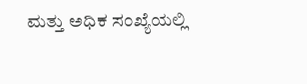ಮತ್ತು ಅಧಿಕ ಸಂಖ್ಯೆಯಲ್ಲಿ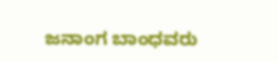ಜನಾಂಗ ಬಾಂಧವರು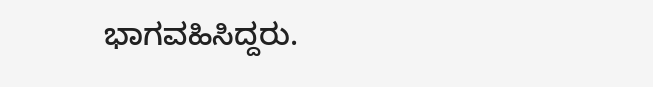ಭಾಗವಹಿಸಿದ್ದರು.